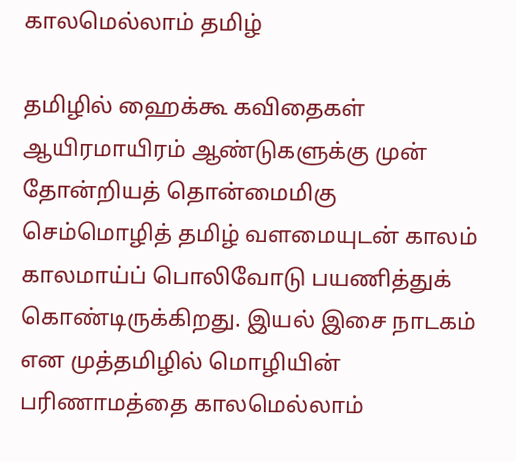காலமெல்லாம் தமிழ்

தமிழில் ஹைக்கூ கவிதைகள் ஆயிரமாயிரம் ஆண்டுகளுக்கு முன் தோன்றியத் தொன்மைமிகு செம்மொழித் தமிழ் வளமையுடன் காலம் காலமாய்ப் பொலிவோடு பயணித்துக் கொண்டிருக்கிறது. இயல் இசை நாடகம் என முத்தமிழில் மொழியின் பரிணாமத்தை காலமெல்லாம்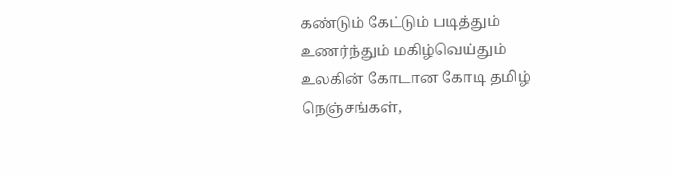கண்டும் கேட்டும் படித்தும் உணர்ந்தும் மகிழ்வெய்தும் உலகின் கோடான கோடி தமிழ் நெஞ்சங்கள்,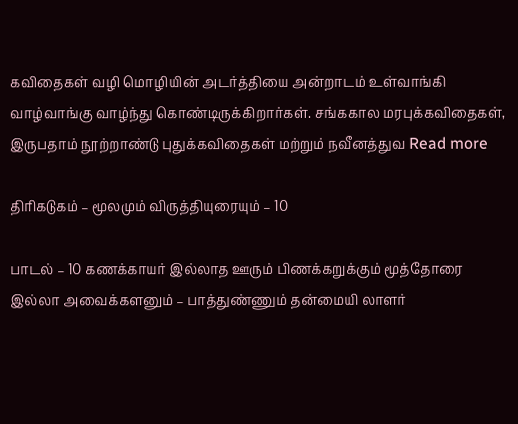கவிதைகள் வழி மொழியின் அடர்த்தியை அன்றாடம் உள்வாங்கி வாழ்வாங்கு வாழ்ந்து கொண்டிருக்கிறார்கள். சங்ககால மரபுக்கவிதைகள், இருபதாம் நூற்றாண்டு புதுக்கவிதைகள் மற்றும் நவீனத்துவ Read more

திரிகடுகம் – மூலமும் விருத்தியுரையும் – 10

பாடல் – 10 கணக்காயர் இல்லாத ஊரும் பிணக்கறுக்கும் மூத்தோரை இல்லா அவைக்களனும் – பாத்துண்ணும் தன்மையி லாளர்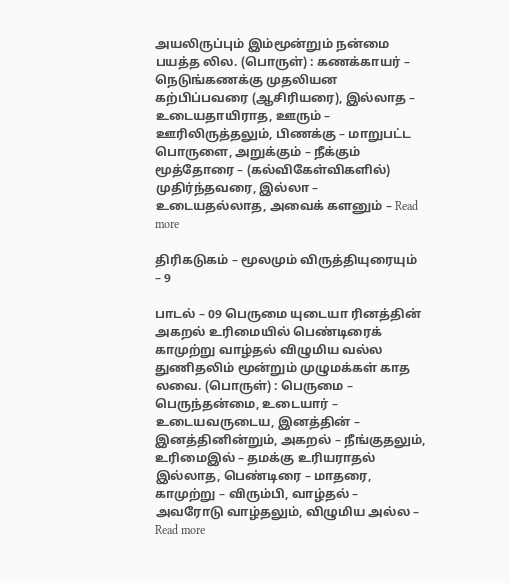அயலிருப்பும் இம்மூன்றும் நன்மை பயத்த லில. (பொருள்) : கணக்காயர் – நெடுங்கணக்கு முதலியன கற்பிப்பவரை (ஆசிரியரை), இல்லாத – உடையதாயிராத, ஊரும் – ஊரிலிருத்தலும், பிணக்கு – மாறுபட்ட பொருளை, அறுக்கும் – நீக்கும் மூத்தோரை – (கல்விகேள்விகளில்) முதிர்ந்தவரை, இல்லா – உடையதல்லாத, அவைக் களனும் – Read more

திரிகடுகம் – மூலமும் விருத்தியுரையும் – 9

பாடல் – 09 பெருமை யுடையா ரினத்தின் அகறல் உரிமையில் பெண்டிரைக் காமுற்று வாழ்தல் விழுமிய வல்ல துணிதலிம் மூன்றும் முழுமக்கள் காத லவை. (பொருள்) : பெருமை – பெருந்தன்மை, உடையார் – உடையவருடைய, இனத்தின் – இனத்தினின்றும், அகறல் – நீங்குதலும், உரிமைஇல் – தமக்கு உரியராதல் இல்லாத, பெண்டிரை – மாதரை, காமுற்று – விரும்பி, வாழ்தல் – அவரோடு வாழ்தலும், விழுமிய அல்ல – Read more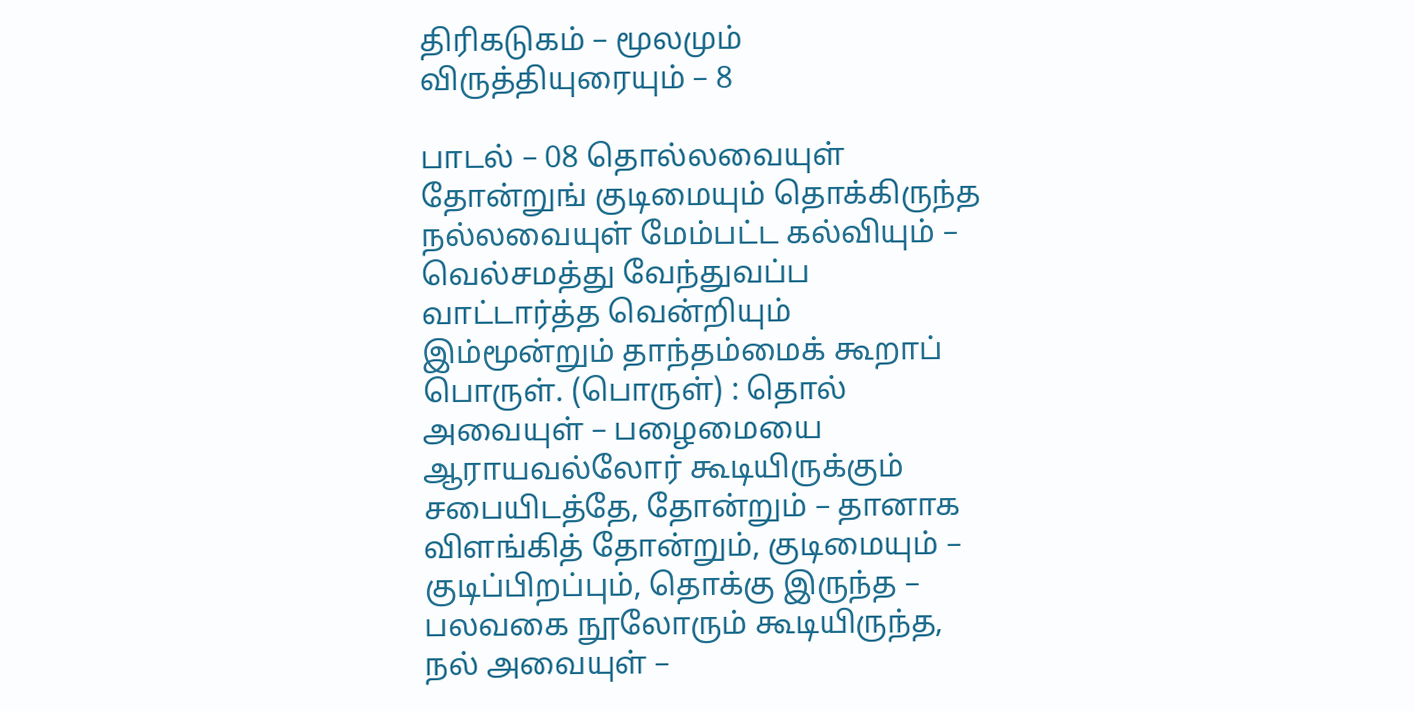திரிகடுகம் – மூலமும் விருத்தியுரையும் – 8

பாடல் – 08 தொல்லவையுள் தோன்றுங் குடிமையும் தொக்கிருந்த நல்லவையுள் மேம்பட்ட கல்வியும் – வெல்சமத்து வேந்துவப்ப வாட்டார்த்த வென்றியும் இம்மூன்றும் தாந்தம்மைக் கூறாப் பொருள். (பொருள்) : தொல் அவையுள் – பழைமையை ஆராயவல்லோர் கூடியிருக்கும் சபையிடத்தே, தோன்றும் – தானாக விளங்கித் தோன்றும், குடிமையும் – குடிப்பிறப்பும், தொக்கு இருந்த – பலவகை நூலோரும் கூடியிருந்த, நல் அவையுள் –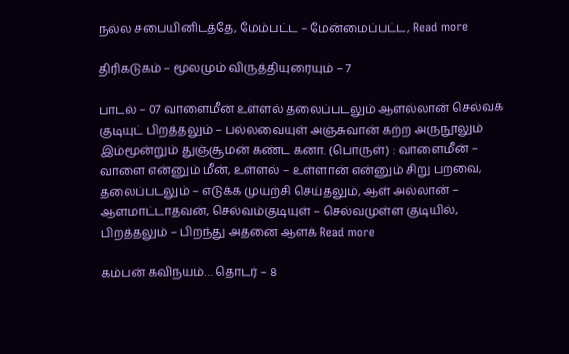நல்ல சபையினிடத்தே, மேம்பட்ட – மேன்மைப்பட்ட, Read more

திரிகடுகம் – மூலமும் விருத்தியுரையும் – 7

பாடல் – 07 வாளைமீன் உள்ளல் தலைப்படலும் ஆளல்லான் செல்வக் குடியுட் பிறத்தலும் – பல்லவையுள் அஞ்சுவான் கற்ற அருநூலும் இம்மூன்றும் துஞ்சூமன் கண்ட கனா. (பொருள்) : வாளைமீன் – வாளை என்னும் மீன், உள்ளல் – உள்ளான் என்னும் சிறு பறவை, தலைப்படலும் – எடுக்க முயற்சி செய்தலும், ஆள் அல்லான் – ஆளமாட்டாதவன், செல்வம்குடியுள் – செல்வமுள்ள குடியில், பிறத்தலும் – பிறந்து அதனை ஆளக் Read more

கம்பன் கவிநயம்… தொடர் – 8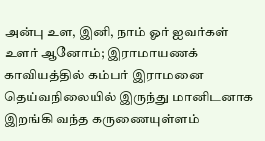அன்பு உள, இனி, நாம் ஓர் ஐவர்கள் உளர் ஆனோம்; இராமாயணக் காவியத்தில் கம்பர் இராமனை தெய்வநிலையில் இருந்து மானிடனாக இறங்கி வந்த கருணையுள்ளம்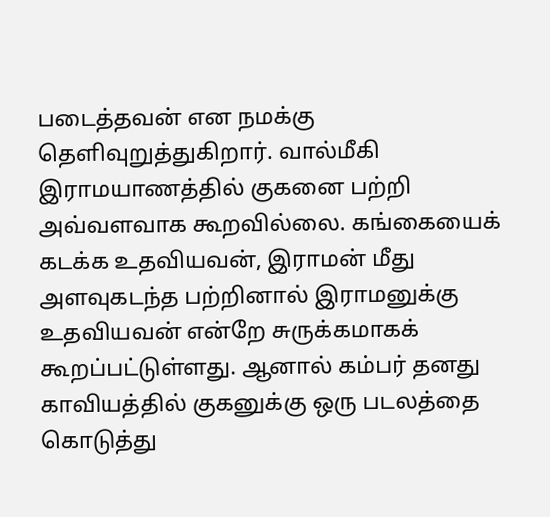படைத்தவன் என நமக்கு தெளிவுறுத்துகிறார். வால்மீகி இராமயாணத்தில் குகனை பற்றி அவ்வளவாக கூறவில்லை. கங்கையைக் கடக்க உதவியவன், இராமன் மீது அளவுகடந்த பற்றினால் இராமனுக்கு உதவியவன் என்றே சுருக்கமாகக் கூறப்பட்டுள்ளது. ஆனால் கம்பர் தனது காவியத்தில் குகனுக்கு ஒரு படலத்தை கொடுத்து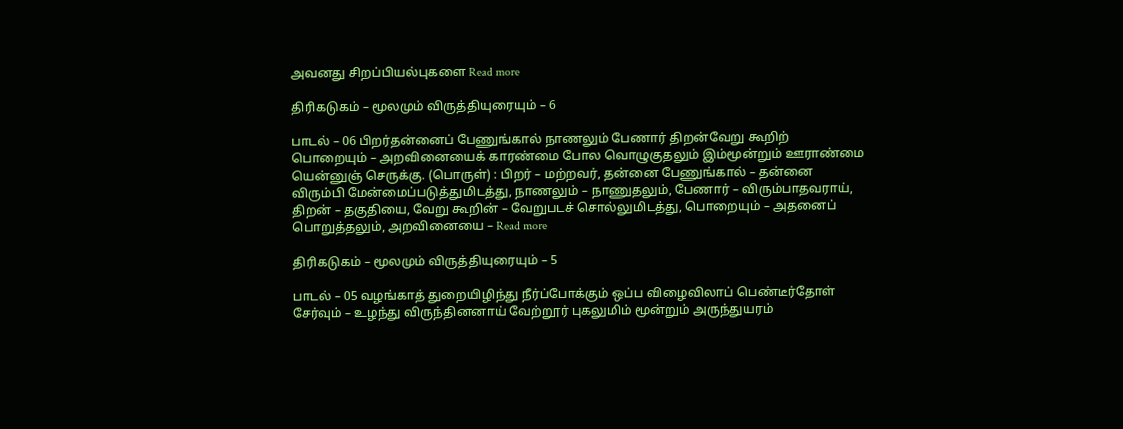அவனது சிறப்பியல்புகளை Read more

திரிகடுகம் – மூலமும் விருத்தியுரையும் – 6

பாடல் – 06 பிறர்தன்னைப் பேணுங்கால் நாணலும் பேணார் திறன்வேறு கூறிற் பொறையும் – அறவினையைக் காரண்மை போல வொழுகுதலும் இம்மூன்றும் ஊராண்மை யென்னுஞ் செருக்கு. (பொருள்) : பிறர் – மற்றவர், தன்னை பேணுங்கால் – தன்னை விரும்பி மேன்மைப்படுத்துமிடத்து, நாணலும் – நாணுதலும், பேணார் – விரும்பாதவராய், திறன் – தகுதியை, வேறு கூறின் – வேறுபடச் சொல்லுமிடத்து, பொறையும் – அதனைப் பொறுத்தலும், அறவினையை – Read more

திரிகடுகம் – மூலமும் விருத்தியுரையும் – 5

பாடல் – 05 வழங்காத் துறையிழிந்து நீர்ப்போக்கும் ஒப்ப விழைவிலாப் பெண்டீர்தோள் சேர்வும் – உழந்து விருந்தினனாய் வேற்றூர் புகலுமிம் மூன்றும் அருந்துயரம்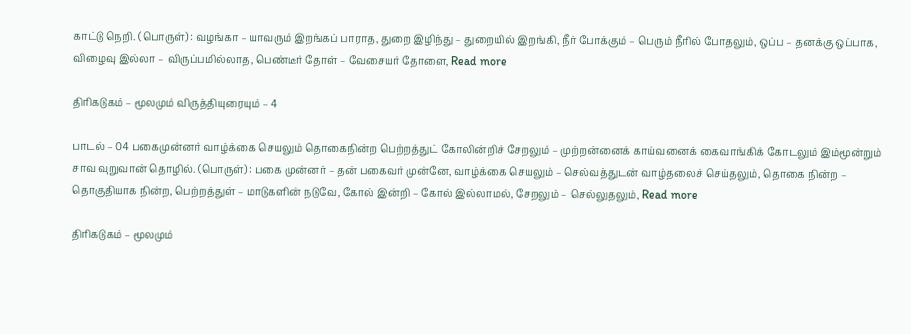காட்டு நெறி. (பொருள்) : வழங்கா – யாவரும் இறங்கப் பாராத, துறை இழிந்து – துறையில் இறங்கி, நீர் போக்கும் – பெரும் நீரில் போதலும், ஒப்ப – தனக்கு ஒப்பாக, விழைவு இல்லா – விருப்பமில்லாத, பெண்டீர் தோள் – வேசையர் தோளை, Read more

திரிகடுகம் – மூலமும் விருத்தியுரையும் – 4

பாடல் – 04 பகைமுன்னர் வாழ்க்கை செயலும் தொகைநின்ற பெற்றத்துட் கோலின்றிச் சேறலும் – முற்றன்னைக் காய்வனைக் கைவாங்கிக் கோடலும் இம்மூன்றும் சாவ வுறுவான் தொழில். (பொருள்) : பகை முன்னர் – தன் பகைவர் முன்னே, வாழ்க்கை செயலும் – செல்வத்துடன் வாழ்தலைச் செய்தலும், தொகை நின்ற – தொகுதியாக நின்ற, பெற்றத்துள் – மாடுகளின் நடுவே, கோல் இன்றி – கோல் இல்லாமல், சேறலும் – செல்லுதலும், Read more

திரிகடுகம் – மூலமும்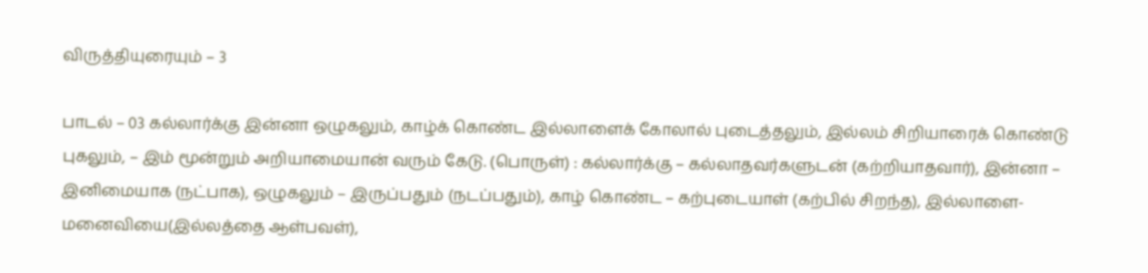விருத்தியுரையும் – 3

பாடல் – 03 கல்லார்க்கு இன்னா ஒழுகலும், காழ்க் கொண்ட இல்லாளைக் கோலால் புடைத்தலும், இல்லம் சிறியாரைக் கொண்டு புகலும், – இம் மூன்றும் அறியாமையான் வரும் கேடு. (பொருள்) : கல்லார்க்கு – கல்லாதவர்களுடன் (கற்றியாதவார்), இன்னா – இனிமையாக (நட்பாக), ஒழுகலும் – இருப்பதும் (நடப்பதும்), காழ் கொண்ட – கற்புடையாள் (கற்பில் சிறந்த), இல்லாளை- மனைவியை(இல்லத்தை ஆள்பவள்),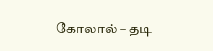கோலால் – தடி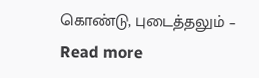கொண்டு, புடைத்தலும் – Read more